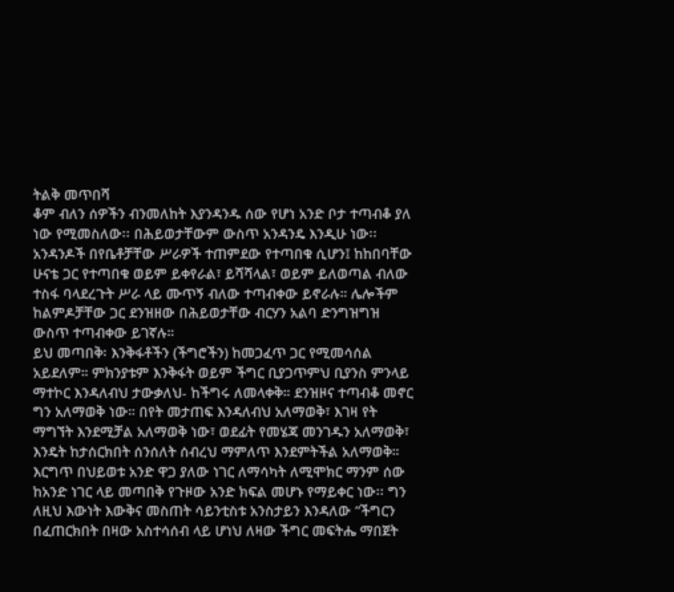ትልቅ መጥበሻ
ቆም ብለን ሰዎችን ብንመለከት እያንዳንዱ ሰው የሆነ አንድ ቦታ ተጣብቆ ያለ ነው የሚመስለው፡፡ በሕይወታቸውም ውስጥ አንዳንዴ እንዲሁ ነው፡፡ አንዳንዶች በየቤቶቻቸው ሥራዎች ተጠምደው የተጣበቁ ሲሆን፤ ከከበባቸው ሁናቴ ጋር የተጣበቁ ወይም ይቀየራል፣ ይሻሻላል፣ ወይም ይለወጣል ብለው ተስፋ ባላደረጉት ሥራ ላይ ሙጥኝ ብለው ተጣብቀው ይኖራሉ። ሌሎችም ከልምዶቻቸው ጋር ደንዝዘው በሕይወታቸው ብርሃን አልባ ድንግዝግዝ ውስጥ ተጣብቀው ይገኛሉ።
ይህ መጣበቅ፡ እንቅፋቶችን (ችግሮችን) ከመጋፈጥ ጋር የሚመሳሰል አይደለም። ምክንያቱም እንቅፋት ወይም ችግር ቢያጋጥምህ ቢያንስ ምንላይ ማተኮር እንዳለብህ ታውቃለህ- ከችግሩ ለመላቀቅ። ደንዝዞና ተጣብቆ መኖር ግን አለማወቅ ነው። በየት መታጠፍ እንዳለብህ አለማወቅ፣ እገዛ የት ማግኘት እንደሚቻል አለማወቅ ነው፣ ወደፊት የመሄጃ መንገዱን አለማወቅ፣ እንዴት ከታሰርክበት ሰንሰለት ሰብረህ ማምለጥ እንደምትችል አለማወቅ።
እርግጥ በህይወቱ አንድ ዋጋ ያለው ነገር ለማሳካት ለሚሞክር ማንም ሰው ከአንድ ነገር ላይ መጣበቅ የጉዞው አንድ ክፍል መሆኑ የማይቀር ነው፡፡ ግን ለዚህ እውነት እውቅና መስጠት ሳይንቲስቱ አንስታይን እንዳለው “ችግርን በፈጠርክበት በዛው አስተሳሰብ ላይ ሆነህ ለዛው ችግር መፍትሔ ማበጀት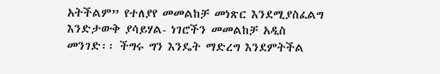አትችልም” የተለያየ መመልከቻ መነጽር እንደሚያስፈልግ እንድታውቅ ያሳይሃል- ነገሮችን መመልከቻ አዲስ መንገድ፡፡ ችግሩ ግን እንዴት ማድረግ እንደምትችል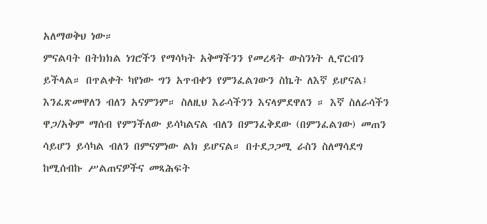አለማወቅህ ነው።
ምናልባት በትክክል ነገሮችን የማሳካት አቅማችንን የመረዳት ውስንነት ሊኖርብን ይችላል። በጥልቀት ካየነው ግን አጥብቀን የምንፈልገውን ስኬት ለእኛ ይሆናል፤ እንፈጽመዋለን ብለን አናምንም። ስለዚህ እራሳችንን እናላምደዋለን ። እኛ ስለራሳችን ዋጋ/አቅም ማሰብ የምንችለው ይሳካልናል ብለን በምንፈቅደው (በምንፈልገው) መጠን ሳይሆን ይሳካል ብለን በምናምነው ልክ ይሆናል። በተደጋጋሚ ራስን ስለማሳደግ ከሚሰብኩ ሥልጠናዎችና መጻሕፍት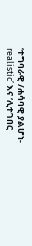‘ተግባራዊ /ሐሳባዊ ያልሆነ- realistic’ እና ‘ሊተገበር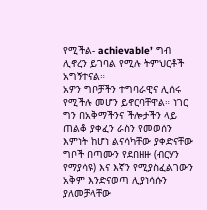የሚችል- achievable’ ግብ ሊኖረን ይገባል የሚሉ ትምህርቶች አግኝተናል።
አዎን ግቦቻችን ተግባራዊና ሊሰሩ የሚችሉ መሆን ይኖርባቸዋል። ነገር ግን በአቅማችንና ችሎታችን ላይ ጠልቆ ያቀፈን ራስን የመወሰን እምነት ከሆነ ልናሳካቸው ያቀድናቸው ግቦች በጣሙን የደበዘዙ (ብርሃን የማያሳዩ) እና እኛን የሚያስፈልገውን አቅም እንድናወጣ ሊያነሳሱን ያለመቻላቸው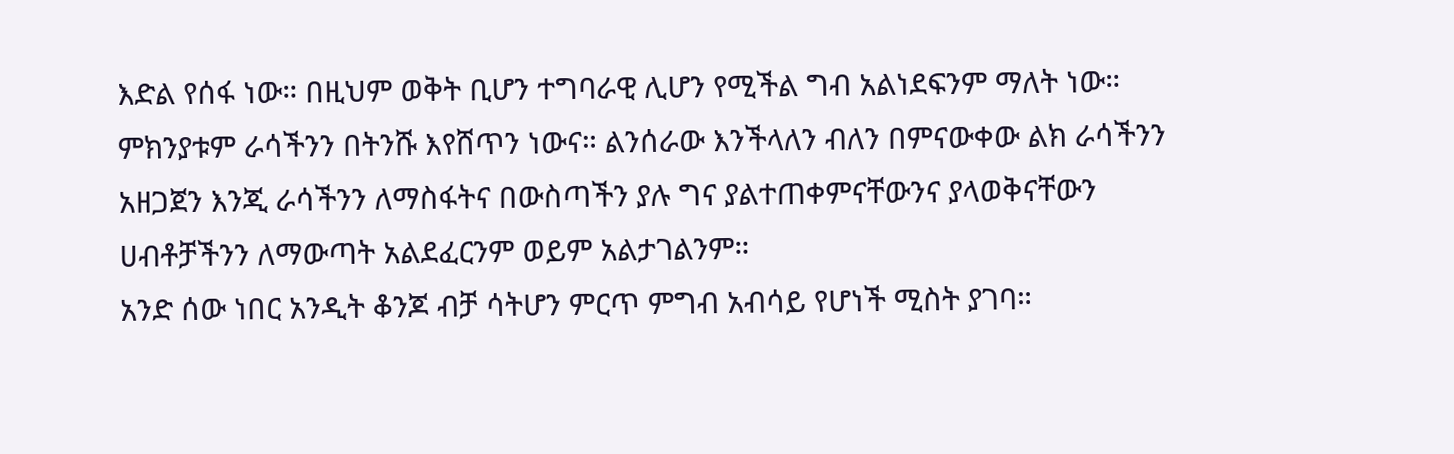እድል የሰፋ ነው። በዚህም ወቅት ቢሆን ተግባራዊ ሊሆን የሚችል ግብ አልነደፍንም ማለት ነው። ምክንያቱም ራሳችንን በትንሹ እየሸጥን ነውና። ልንሰራው እንችላለን ብለን በምናውቀው ልክ ራሳችንን አዘጋጀን እንጂ ራሳችንን ለማስፋትና በውስጣችን ያሉ ግና ያልተጠቀምናቸውንና ያላወቅናቸውን ሀብቶቻችንን ለማውጣት አልደፈርንም ወይም አልታገልንም።
አንድ ሰው ነበር አንዲት ቆንጆ ብቻ ሳትሆን ምርጥ ምግብ አብሳይ የሆነች ሚስት ያገባ።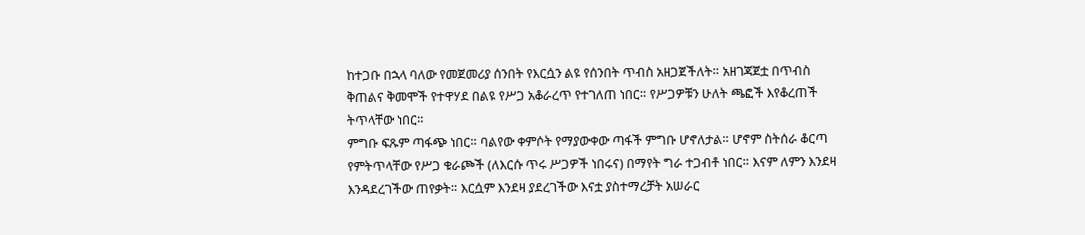ከተጋቡ በኋላ ባለው የመጀመሪያ ሰንበት የእርሷን ልዩ የሰንበት ጥብስ አዘጋጀችለት። አዘገጃጀቷ በጥብስ ቅጠልና ቅመሞች የተዋሃደ በልዩ የሥጋ አቆራረጥ የተገለጠ ነበር። የሥጋዎቹን ሁለት ጫፎች እየቆረጠች ትጥላቸው ነበር።
ምግቡ ፍጹም ጣፋጭ ነበር። ባልየው ቀምሶት የማያውቀው ጣፋች ምግቡ ሆኖለታል። ሆኖም ስትሰራ ቆርጣ የምትጥላቸው የሥጋ ቁራጮች (ለእርሱ ጥሩ ሥጋዎች ነበሩና) በማየት ግራ ተጋብቶ ነበር። እናም ለምን እንደዛ እንዳደረገችው ጠየቃት። እርሷም እንደዛ ያደረገችው እናቷ ያስተማረቻት አሠራር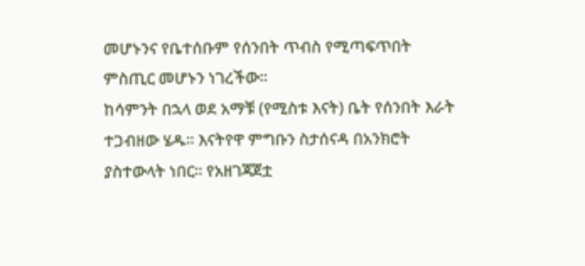መሆኑንና የቤተሰቡም የሰንበት ጥብስ የሚጣፍጥበት ምስጢር መሆኑን ነገረችው።
ከሳምንት በኋላ ወደ አማቹ (የሚስቱ እናት) ቤት የሰንበት እራት ተጋብዘው ሄዱ። እናትየዋ ምግቡን ስታሰናዳ በአንክሮት ያስተውላት ነበር። የአዘገጃጀቷ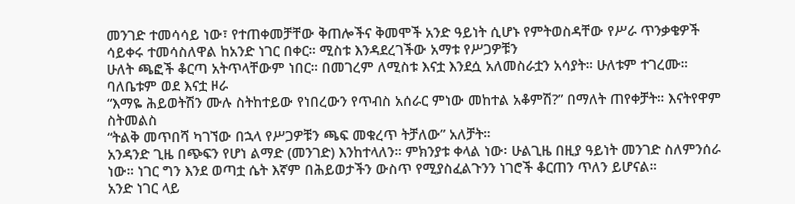መንገድ ተመሳሳይ ነው፣ የተጠቀመቻቸው ቅጠሎችና ቅመሞች አንድ ዓይነት ሲሆኑ የምትወስዳቸው የሥራ ጥንቃቄዎች ሳይቀሩ ተመሳስለዋል ከአንድ ነገር በቀር። ሚስቱ እንዳደረገችው አማቱ የሥጋዎቹን
ሁለት ጫፎች ቆርጣ አትጥላቸውም ነበር። በመገረም ለሚስቱ እናቷ እንደሷ አለመስራቷን አሳያት። ሁለቱም ተገረሙ። ባለቤቱም ወደ እናቷ ዞራ
“እማዬ ሕይወትሽን ሙሉ ስትከተይው የነበረውን የጥብስ አሰራር ምነው መከተል አቆምሽ?” በማለት ጠየቀቻት። እናትየዋም ስትመልስ
“ትልቅ መጥበሻ ካገኘው በኋላ የሥጋዎቹን ጫፍ መቁረጥ ትቻለው” አለቻት።
አንዳንድ ጊዜ በጭፍን የሆነ ልማድ (መንገድ) እንከተላለን። ምክንያቱ ቀላል ነው፡ ሁልጊዜ በዚያ ዓይነት መንገድ ስለምንሰራ ነው። ነገር ግን እንደ ወጣቷ ሴት እኛም በሕይወታችን ውስጥ የሚያስፈልጉንን ነገሮች ቆርጠን ጥለን ይሆናል።
አንድ ነገር ላይ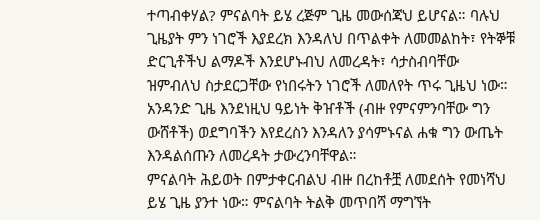ተጣብቀሃል? ምናልባት ይሄ ረጅም ጊዜ መውሰጃህ ይሆናል። ባሉህ ጊዜያት ምን ነገሮች እያደረክ እንዳለህ በጥልቀት ለመመልከት፣ የትኞቹ ድርጊቶችህ ልማዶች እንደሆኑብህ ለመረዳት፣ ሳታስብባቸው ዝምብለህ ስታደርጋቸው የነበሩትን ነገሮች ለመለየት ጥሩ ጊዜህ ነው። አንዳንድ ጊዜ እንደነዚህ ዓይነት ቅዠቶች (ብዙ የምናምንባቸው ግን ውሸቶች) ወደግባችን እየደረስን እንዳለን ያሳምኑናል ሐቁ ግን ውጤት እንዳልሰጡን ለመረዳት ታውረንባቸዋል።
ምናልባት ሕይወት በምታቀርብልህ ብዙ በረከቶቿ ለመደሰት የመነሻህ ይሄ ጊዜ ያንተ ነው። ምናልባት ትልቅ መጥበሻ ማግኘት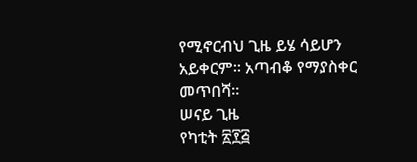የሚኖርብህ ጊዜ ይሄ ሳይሆን አይቀርም። አጣብቆ የማያስቀር መጥበሻ።
ሠናይ ጊዜ
የካቲት ፳፻፭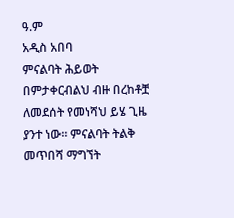ዓ.ም
አዲስ አበባ
ምናልባት ሕይወት በምታቀርብልህ ብዙ በረከቶቿ ለመደሰት የመነሻህ ይሄ ጊዜ ያንተ ነው። ምናልባት ትልቅ መጥበሻ ማግኘት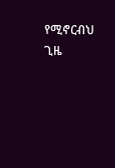የሚኖርብህ ጊዜ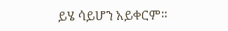ይሄ ሳይሆን አይቀርም።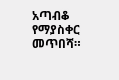አጣብቆ የማያስቀር መጥበሻ።